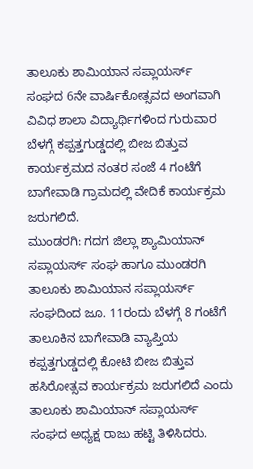ತಾಲೂಕು ಶಾಮಿಯಾನ ಸಪ್ಲಾಯರ್ಸ್ ಸಂಘದ 6ನೇ ವಾರ್ಷಿಕೋತ್ಸವದ ಅಂಗವಾಗಿ ವಿವಿಧ ಶಾಲಾ ವಿದ್ಯಾರ್ಥಿಗಳಿಂದ ಗುರುವಾರ ಬೆಳಗ್ಗೆ ಕಪ್ಪತ್ತಗುಡ್ಡದಲ್ಲಿ ಬೀಜ ಬಿತ್ತುವ ಕಾರ್ಯಕ್ರಮದ ನಂತರ ಸಂಜೆ 4 ಗಂಟೆಗೆ ಬಾಗೇವಾಡಿ ಗ್ರಾಮದಲ್ಲಿ ವೇದಿಕೆ ಕಾರ್ಯಕ್ರಮ ಜರುಗಲಿದೆ.
ಮುಂಡರಗಿ: ಗದಗ ಜಿಲ್ಲಾ ಶ್ಯಾಮಿಯಾನ್ ಸಪ್ಲಾಯರ್ಸ್ ಸಂಘ ಹಾಗೂ ಮುಂಡರಗಿ ತಾಲೂಕು ಶಾಮಿಯಾನ ಸಪ್ಲಾಯರ್ಸ್ ಸಂಘದಿಂದ ಜೂ. 11ರಂದು ಬೆಳಗ್ಗೆ 8 ಗಂಟೆಗೆ ತಾಲೂಕಿನ ಬಾಗೇವಾಡಿ ವ್ಯಾಪ್ತಿಯ ಕಪ್ಪತ್ತಗುಡ್ಡದಲ್ಲಿ ಕೋಟಿ ಬೀಜ ಬಿತ್ತುವ ಹಸಿರೋತ್ಸವ ಕಾರ್ಯಕ್ರಮ ಜರುಗಲಿದೆ ಎಂದು ತಾಲೂಕು ಶಾಮಿಯಾನ್ ಸಪ್ಲಾಯರ್ಸ್ ಸಂಘದ ಅಧ್ಯಕ್ಷ ರಾಜು ಹಟ್ಟಿ ತಿಳಿಸಿದರು.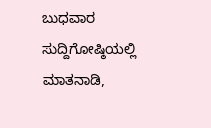ಬುಧವಾರ ಸುದ್ದಿಗೋಷ್ಠಿಯಲ್ಲಿ ಮಾತನಾಡಿ,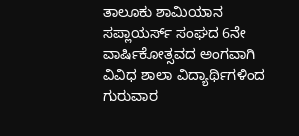ತಾಲೂಕು ಶಾಮಿಯಾನ ಸಪ್ಲಾಯರ್ಸ್ ಸಂಘದ 6ನೇ ವಾರ್ಷಿಕೋತ್ಸವದ ಅಂಗವಾಗಿ ವಿವಿಧ ಶಾಲಾ ವಿದ್ಯಾರ್ಥಿಗಳಿಂದ ಗುರುವಾರ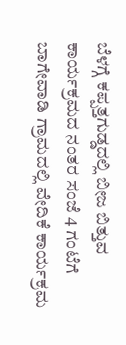ಬೆಳಗ್ಗೆ ಕಪ್ಪತ್ತಗುಡ್ಡದಲ್ಲಿ ಬೀಜ ಬಿತ್ತುವ ಕಾರ್ಯಕ್ರಮದ ನಂತರ ಸಂಜೆ 4 ಗಂಟೆಗೆ ಬಾಗೇವಾಡಿ ಗ್ರಾಮದಲ್ಲಿ ವೇದಿಕೆ ಕಾರ್ಯಕ್ರಮ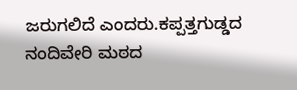ಜರುಗಲಿದೆ ಎಂದರು.ಕಪ್ಪತ್ತಗುಡ್ಡದ ನಂದಿವೇರಿ ಮಠದ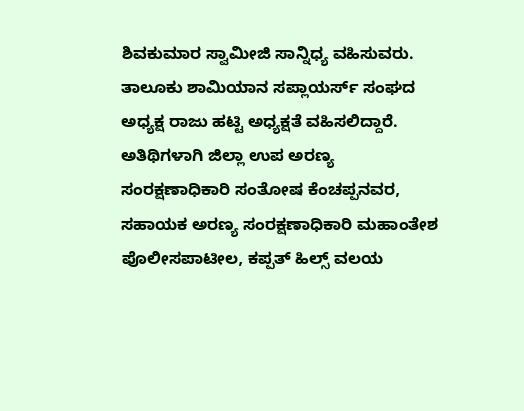ಶಿವಕುಮಾರ ಸ್ವಾಮೀಜಿ ಸಾನ್ನಿಧ್ಯ ವಹಿಸುವರು. ತಾಲೂಕು ಶಾಮಿಯಾನ ಸಪ್ಲಾಯರ್ಸ್ ಸಂಘದ ಅಧ್ಯಕ್ಷ ರಾಜು ಹಟ್ಟಿ ಅಧ್ಯಕ್ಷತೆ ವಹಿಸಲಿದ್ದಾರೆ. ಅತಿಥಿಗಳಾಗಿ ಜಿಲ್ಲಾ ಉಪ ಅರಣ್ಯ ಸಂರಕ್ಷಣಾಧಿಕಾರಿ ಸಂತೋಷ ಕೆಂಚಪ್ಪನವರ, ಸಹಾಯಕ ಅರಣ್ಯ ಸಂರಕ್ಷಣಾಧಿಕಾರಿ ಮಹಾಂತೇಶ ಪೊಲೀಸಪಾಟೀಲ, ಕಪ್ಪತ್ ಹಿಲ್ಸ್ ವಲಯ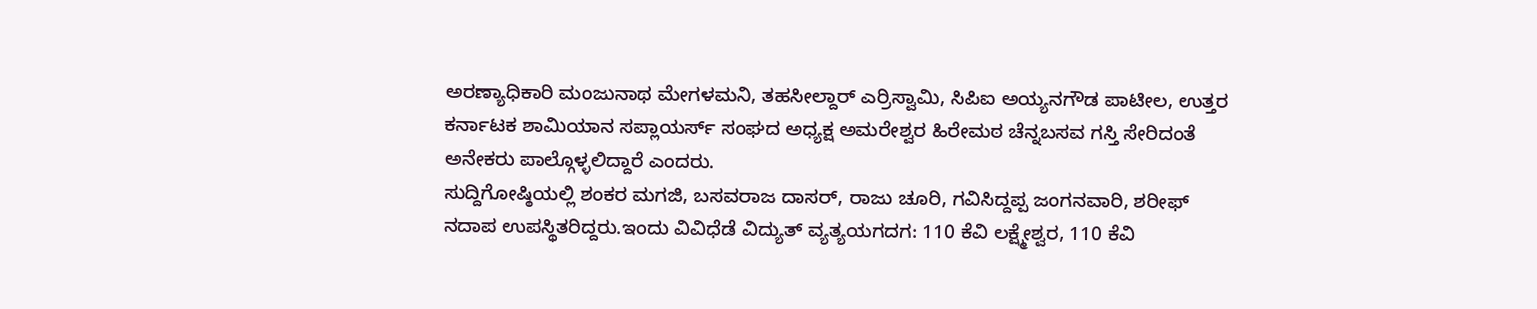ಅರಣ್ಯಾಧಿಕಾರಿ ಮಂಜುನಾಥ ಮೇಗಳಮನಿ, ತಹಸೀಲ್ದಾರ್ ಎರ್ರಿಸ್ವಾಮಿ, ಸಿಪಿಐ ಅಯ್ಯನಗೌಡ ಪಾಟೀಲ, ಉತ್ತರ ಕರ್ನಾಟಕ ಶಾಮಿಯಾನ ಸಪ್ಲಾಯರ್ಸ್ ಸಂಘದ ಅಧ್ಯಕ್ಷ ಅಮರೇಶ್ವರ ಹಿರೇಮಠ ಚೆನ್ನಬಸವ ಗಸ್ತಿ ಸೇರಿದಂತೆ ಅನೇಕರು ಪಾಲ್ಗೊಳ್ಳಲಿದ್ದಾರೆ ಎಂದರು.
ಸುದ್ದಿಗೋಷ್ಠಿಯಲ್ಲಿ ಶಂಕರ ಮಗಜಿ, ಬಸವರಾಜ ದಾಸರ್, ರಾಜು ಚೂರಿ, ಗವಿಸಿದ್ದಪ್ಪ ಜಂಗನವಾರಿ, ಶರೀಫ್ ನದಾಪ ಉಪಸ್ಥಿತರಿದ್ದರು.ಇಂದು ವಿವಿಧೆಡೆ ವಿದ್ಯುತ್ ವ್ಯತ್ಯಯಗದಗ: 110 ಕೆವಿ ಲಕ್ಷ್ಮೇಶ್ವರ, 110 ಕೆವಿ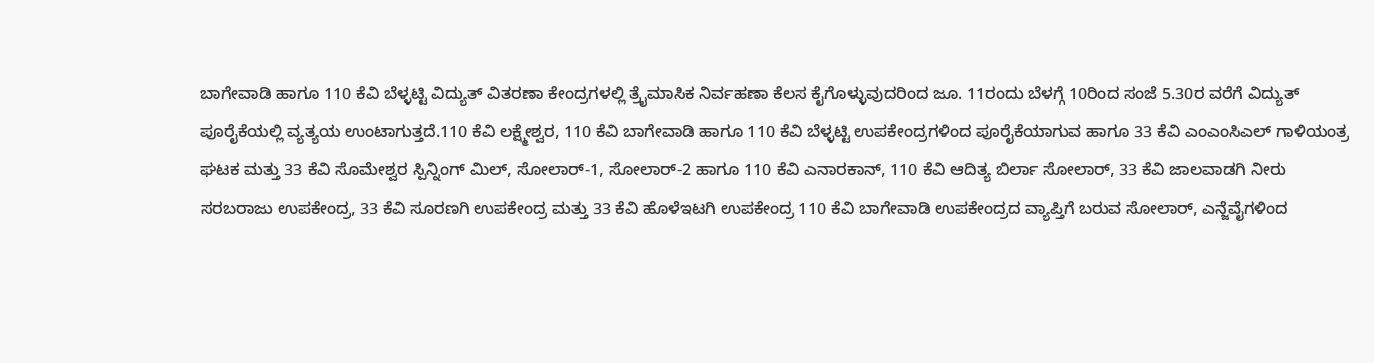ಬಾಗೇವಾಡಿ ಹಾಗೂ 110 ಕೆವಿ ಬೆಳ್ಳಟ್ಟಿ ವಿದ್ಯುತ್ ವಿತರಣಾ ಕೇಂದ್ರಗಳಲ್ಲಿ ತ್ರೈಮಾಸಿಕ ನಿರ್ವಹಣಾ ಕೆಲಸ ಕೈಗೊಳ್ಳುವುದರಿಂದ ಜೂ. 11ರಂದು ಬೆಳಗ್ಗೆ 10ರಿಂದ ಸಂಜೆ 5.30ರ ವರೆಗೆ ವಿದ್ಯುತ್ ಪೂರೈಕೆಯಲ್ಲಿ ವ್ಯತ್ಯಯ ಉಂಟಾಗುತ್ತದೆ.110 ಕೆವಿ ಲಕ್ಷ್ಮೇಶ್ವರ, 110 ಕೆವಿ ಬಾಗೇವಾಡಿ ಹಾಗೂ 110 ಕೆವಿ ಬೆಳ್ಳಟ್ಟಿ ಉಪಕೇಂದ್ರಗಳಿಂದ ಪೂರೈಕೆಯಾಗುವ ಹಾಗೂ 33 ಕೆವಿ ಎಂಎಂಸಿಎಲ್ ಗಾಳಿಯಂತ್ರ ಘಟಕ ಮತ್ತು 33 ಕೆವಿ ಸೊಮೇಶ್ವರ ಸ್ಪಿನ್ನಿಂಗ್ ಮಿಲ್, ಸೋಲಾರ್-1, ಸೋಲಾರ್-2 ಹಾಗೂ 110 ಕೆವಿ ಎನಾರಕಾನ್, 110 ಕೆವಿ ಆದಿತ್ಯ ಬಿರ್ಲಾ ಸೋಲಾರ್, 33 ಕೆವಿ ಜಾಲವಾಡಗಿ ನೀರು ಸರಬರಾಜು ಉಪಕೇಂದ್ರ, 33 ಕೆವಿ ಸೂರಣಗಿ ಉಪಕೇಂದ್ರ ಮತ್ತು 33 ಕೆವಿ ಹೊಳೆಇಟಗಿ ಉಪಕೇಂದ್ರ 110 ಕೆವಿ ಬಾಗೇವಾಡಿ ಉಪಕೇಂದ್ರದ ವ್ಯಾಪ್ತಿಗೆ ಬರುವ ಸೋಲಾರ್, ಎನ್ಜೆವೈಗಳಿಂದ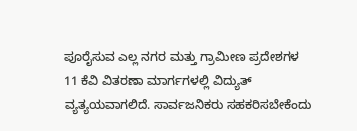ಪೂರೈಸುವ ಎಲ್ಲ ನಗರ ಮತ್ತು ಗ್ರಾಮೀಣ ಪ್ರದೇಶಗಳ 11 ಕೆವಿ ವಿತರಣಾ ಮಾರ್ಗಗಳಲ್ಲಿ ವಿದ್ಯುತ್ ವ್ಯತ್ಯಯವಾಗಲಿದೆ. ಸಾರ್ವಜನಿಕರು ಸಹಕರಿಸಬೇಕೆಂದು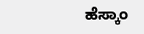ಹೆಸ್ಕಾಂ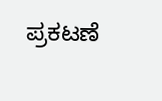ಪ್ರಕಟಣೆ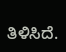ತಿಳಿಸಿದೆ.